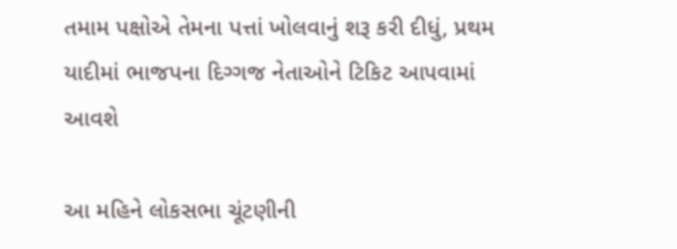તમામ પક્ષોએ તેમના પત્તાં ખોલવાનું શરૂ કરી દીધું, પ્રથમ યાદીમાં ભાજપના દિગ્ગજ નેતાઓને ટિકિટ આપવામાં આવશે

આ મહિને લોકસભા ચૂંટણીની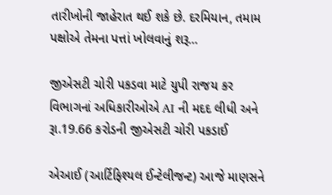તારીખોની જાહેરાત થઈ શકે છે. દરમિયાન, તમામ પક્ષોએ તેમના પત્તાં ખોલવાનું શરૂ…

જીએસટી ચોરી પકડવા માટે યુપી રાજય કર વિભાગનાં અધિકારીઓએ AI ની મદદ લીધી અને રૂા.19.66 કરોડની જીએસટી ચોરી પકડાઈ

એઆઈ (આર્ટિફિશ્યલ ઈન્ટેલીજન્ટ) આજે માણસને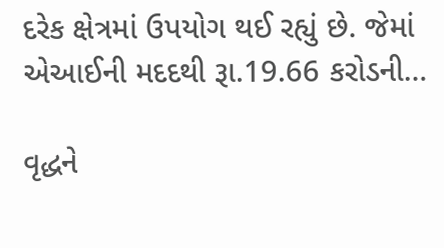દરેક ક્ષેત્રમાં ઉપયોગ થઈ રહ્યું છે. જેમાં એઆઈની મદદથી રૂા.19.66 કરોડની…

વૃદ્ધને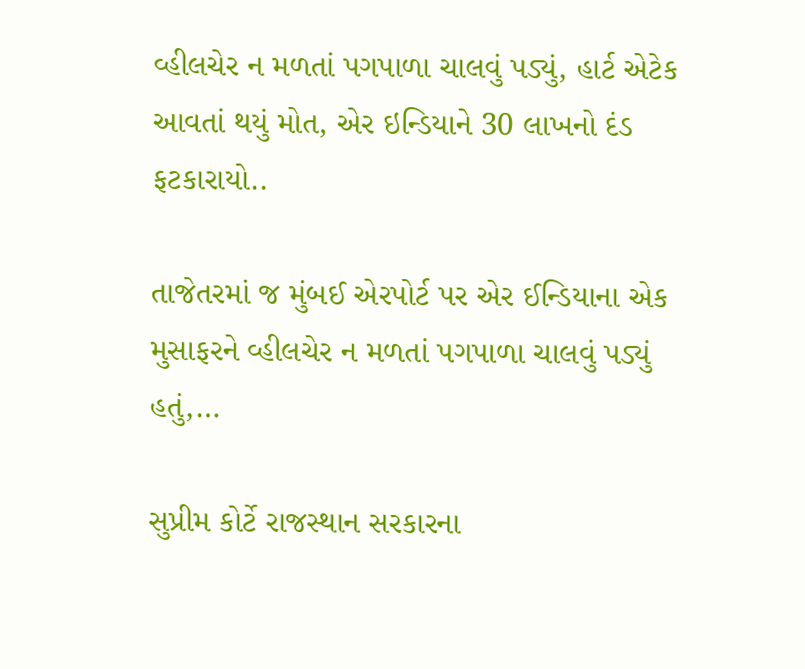વ્હીલચેર ન મળતાં પગપાળા ચાલવું પડ્યું, હાર્ટ એટેક આવતાં થયું મોત, એર ઇન્ડિયાને 30 લાખનો દંડ ફટકારાયો..

તાજેતરમાં જ મુંબઈ એરપોર્ટ પર એર ઈન્ડિયાના એક મુસાફરને વ્હીલચેર ન મળતાં પગપાળા ચાલવું પડ્યું હતું,…

સુપ્રીમ કોર્ટે રાજસ્થાન સરકારના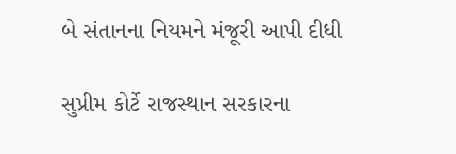બે સંતાનના નિયમને મંજૂરી આપી દીધી

સુપ્રીમ કોર્ટે રાજસ્થાન સરકારના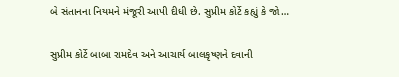બે સંતાનના નિયમને મંજૂરી આપી દીધી છે. સુપ્રીમ કોર્ટે કહ્યું કે જો…

સુપ્રીમ કોર્ટે બાબા રામદેવ અને આચાર્ય બાલકૃષ્ણને દવાની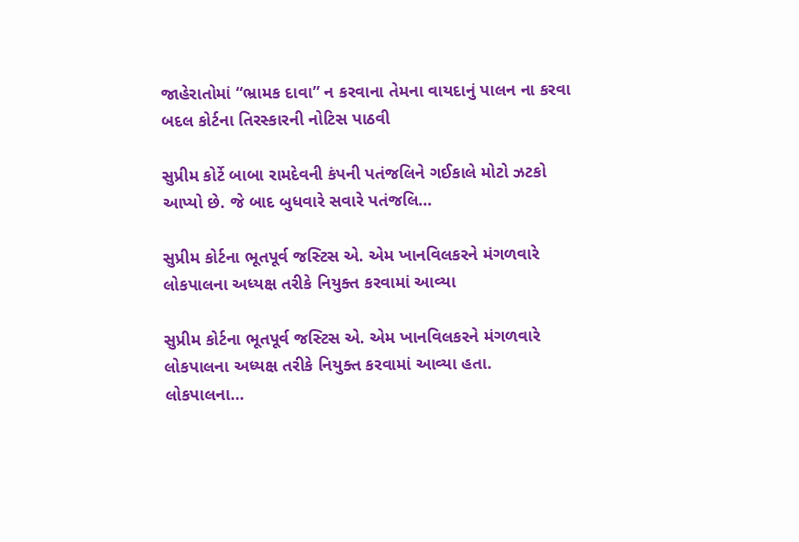જાહેરાતોમાં “ભ્રામક દાવા” ન કરવાના તેમના વાયદાનું પાલન ના કરવા બદલ કોર્ટના તિરસ્કારની નોટિસ પાઠવી

સુપ્રીમ કોર્ટે બાબા રામદેવની કંપની પતંજલિને ગઈકાલે મોટો ઝટકો આપ્યો છે. જે બાદ બુધવારે સવારે પતંજલિ…

સુપ્રીમ કોર્ટના ભૂતપૂર્વ જસ્ટિસ એ. એમ ખાનવિલકરને મંગળવારે લોકપાલના અધ્યક્ષ તરીકે નિયુક્ત કરવામાં આવ્યા

સુપ્રીમ કોર્ટના ભૂતપૂર્વ જસ્ટિસ એ. એમ ખાનવિલકરને મંગળવારે લોકપાલના અધ્યક્ષ તરીકે નિયુક્ત કરવામાં આવ્યા હતા. લોકપાલના…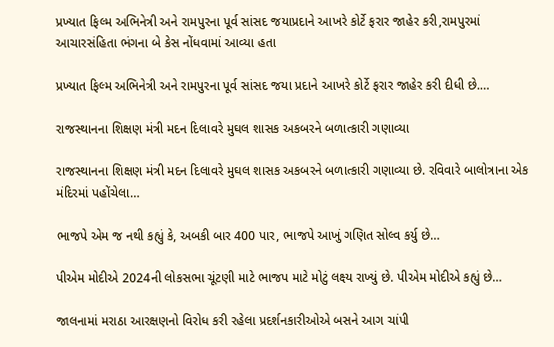પ્રખ્યાત ફિલ્મ અભિનેત્રી અને રામપુરના પૂર્વ સાંસદ જયાપ્રદાને આખરે કોર્ટે ફરાર જાહેર કરી,રામપુરમાં આચારસંહિતા ભંગના બે કેસ નોંધવામાં આવ્યા હતા

પ્રખ્યાત ફિલ્મ અભિનેત્રી અને રામપુરના પૂર્વ સાંસદ જયા પ્રદાને આખરે કોર્ટે ફરાર જાહેર કરી દીધી છે.…

રાજસ્થાનના શિક્ષણ મંત્રી મદન દિલાવરે મુઘલ શાસક અકબરને બળાત્કારી ગણાવ્યા

રાજસ્થાનના શિક્ષણ મંત્રી મદન દિલાવરે મુઘલ શાસક અકબરને બળાત્કારી ગણાવ્યા છે. રવિવારે બાલોત્રાના એક મંદિરમાં પહોંચેલા…

ભાજપે એમ જ નથી કહ્યું કે, અબકી બાર 400 પાર, ભાજપે આખું ગણિત સોલ્વ કર્યુ છે…

પીએમ મોદીએ 2024ની લોકસભા ચૂંટણી માટે ભાજપ માટે મોટું લક્ષ્‍ય રાખ્યું છે. પીએમ મોદીએ કહ્યું છે…

જાલનામાં મરાઠા આરક્ષણનો વિરોધ કરી રહેલા પ્રદર્શનકારીઓએ બસને આગ ચાંપી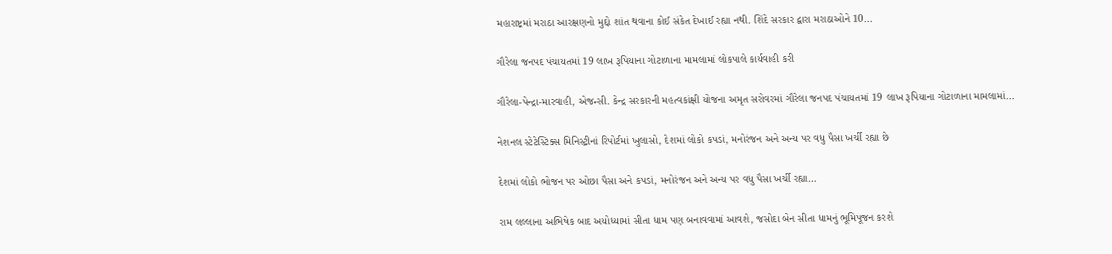મહારાષ્ટ્રમાં મરાઠા આરક્ષણનો મુદ્દો શાંત થવાના કોઈ સંકેત દેખાઈ રહ્યા નથી. શિંદે સરકાર દ્વારા મરાઠાઓને 10…

ગૌરેલા જનપદ પંચાયતમાં 19 લાખ રૂપિયાના ગોટાળાના મામલામાં લોકપાલે કાર્યવાહી કરી

ગૌરેલા-પેન્દ્રા-મારવાહી, એજન્સી. કેન્દ્ર સરકારની મહત્વકાંક્ષી યોજના અમૃત સરોવરમાં ગૌરેલા જનપદ પંચાયતમાં 19 લાખ રૂપિયાના ગોટાળાના મામલામાં…

નેશનલ સ્ટેટેસ્ટિક્સ મિનિસ્ટ્રીનાં રિપોર્ટમાં ખુલાસો, દેશમાં લોકો કપડાં, મનોરંજન અને અન્ય પર વધુ પૈસા ખર્ચી રહ્યા છે

દેશમાં લોકો ભોજન પર ઓછા પૈસા અને કપડાં, મનોરંજન અને અન્ય પર વધુ પૈસા ખર્ચી રહ્યા…

રામ લલ્લાના અભિષેક બાદ અયોધ્યામાં સીતા ધામ પણ બનાવવામાં આવશે, જસોદા બેન સીતા ધામનું ભૂમિપૂજન કરશે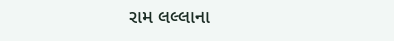રામ લલ્લાના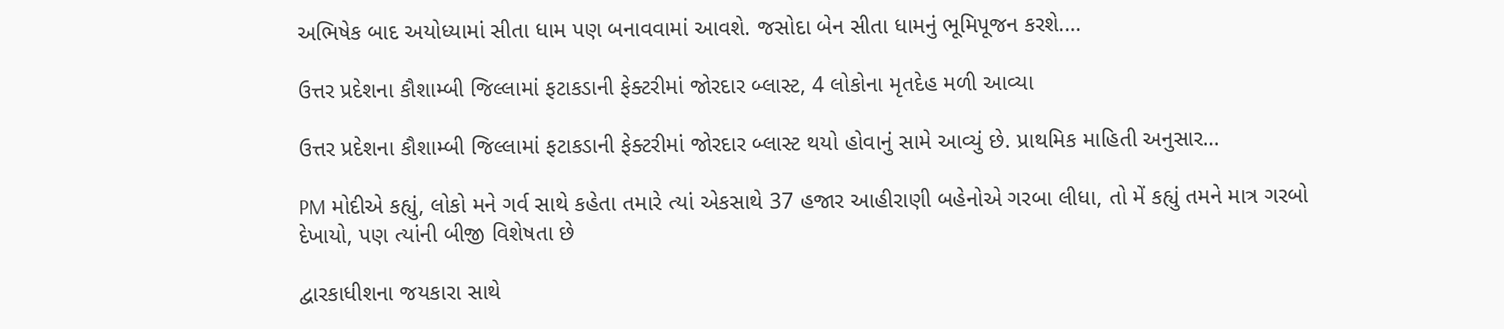અભિષેક બાદ અયોધ્યામાં સીતા ધામ પણ બનાવવામાં આવશે. જસોદા બેન સીતા ધામનું ભૂમિપૂજન કરશે.…

ઉત્તર પ્રદેશના કૌશામ્બી જિલ્લામાં ફટાકડાની ફેક્ટરીમાં જોરદાર બ્લાસ્ટ, 4 લોકોના મૃતદેહ મળી આવ્યા

ઉત્તર પ્રદેશના કૌશામ્બી જિલ્લામાં ફટાકડાની ફેક્ટરીમાં જોરદાર બ્લાસ્ટ થયો હોવાનું સામે આવ્યું છે. પ્રાથમિક માહિતી અનુસાર…

PM મોદીએ કહ્યું, લોકો મને ગર્વ સાથે કહેતા તમારે ત્યાં એકસાથે 37 હજાર આહીરાણી બહેનોએ ગરબા લીધા, તો મેં કહ્યું તમને માત્ર ગરબો દેખાયો, પણ ત્યાંની બીજી વિશેષતા છે

દ્વારકાધીશના જયકારા સાથે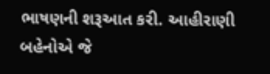ભાષણની શરૂઆત કરી. આહીરાણી બહેનોએ જે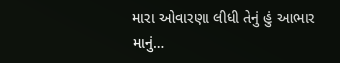મારા ઓવારણા લીધી તેનું હું આભાર માનું…